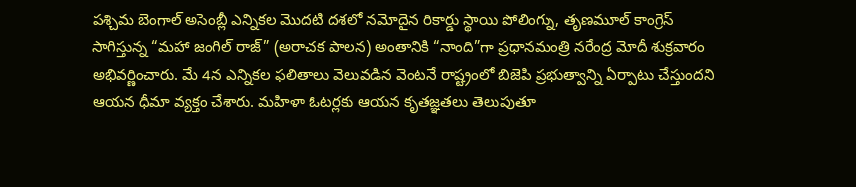పశ్చిమ బెంగాల్ అసెంబ్లీ ఎన్నికల మొదటి దశలో నమోదైన రికార్డు స్థాయి పోలింగ్ను, తృణమూల్ కాంగ్రెస్ సాగిస్తున్న “మహా జంగిల్ రాజ్” (అరాచక పాలన) అంతానికి “నాంది”గా ప్రధానమంత్రి నరేంద్ర మోదీ శుక్రవారం అభివర్ణించారు. మే 4న ఎన్నికల ఫలితాలు వెలువడిన వెంటనే రాష్ట్రంలో బిజెపి ప్రభుత్వాన్ని ఏర్పాటు చేస్తుందని ఆయన ధీమా వ్యక్తం చేశారు. మహిళా ఓటర్లకు ఆయన కృతజ్ఞతలు తెలుపుతూ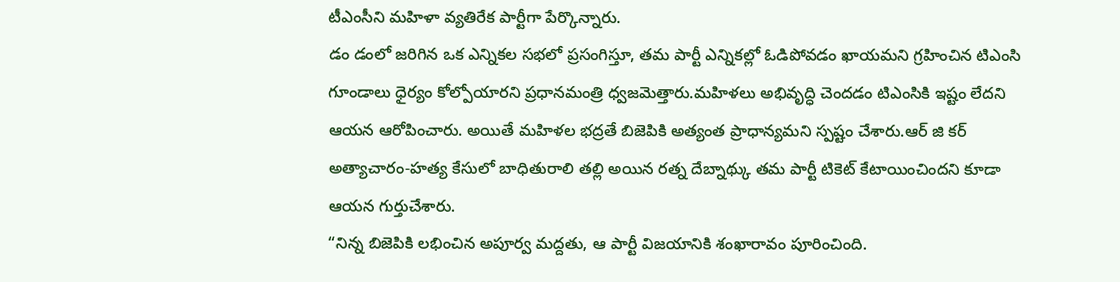టీఎంసీని మహిళా వ్యతిరేక పార్టీగా పేర్కొన్నారు.
డం డంలో జరిగిన ఒక ఎన్నికల సభలో ప్రసంగిస్తూ, తమ పార్టీ ఎన్నికల్లో ఓడిపోవడం ఖాయమని గ్రహించిన టిఎంసి గూండాలు ధైర్యం కోల్పోయారని ప్రధానమంత్రి ధ్వజమెత్తారు.మహిళలు అభివృద్ధి చెందడం టిఎంసికి ఇష్టం లేదని ఆయన ఆరోపించారు. అయితే మహిళల భద్రతే బిజెపికి అత్యంత ప్రాధాన్యమని స్పష్టం చేశారు.ఆర్ జి కర్ అత్యాచారం-హత్య కేసులో బాధితురాలి తల్లి అయిన రత్న దేబ్నాథ్కు తమ పార్టీ టికెట్ కేటాయించిందని కూడా ఆయన గుర్తుచేశారు.
“నిన్న బిజెపికి లభించిన అపూర్వ మద్దతు, ఆ పార్టీ విజయానికి శంఖారావం పూరించింది.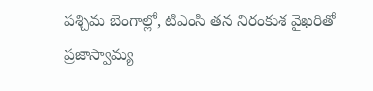పశ్చిమ బెంగాల్లో, టిఎంసి తన నిరంకుశ వైఖరితో ప్రజాస్వామ్య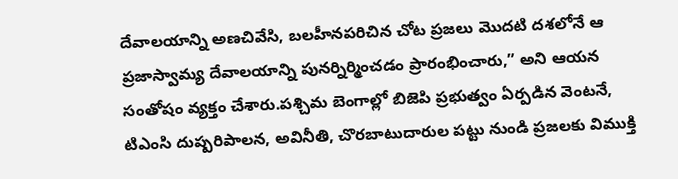దేవాలయాన్ని అణచివేసి, బలహీనపరిచిన చోట ప్రజలు మొదటి దశలోనే ఆ ప్రజాస్వామ్య దేవాలయాన్ని పునర్నిర్మించడం ప్రారంభించారు,” అని ఆయన సంతోషం వ్యక్తం చేశారు.పశ్చిమ బెంగాల్లో బిజెపి ప్రభుత్వం ఏర్పడిన వెంటనే, టిఎంసి దుష్పరిపాలన, అవినీతి, చొరబాటుదారుల పట్టు నుండి ప్రజలకు విముక్తి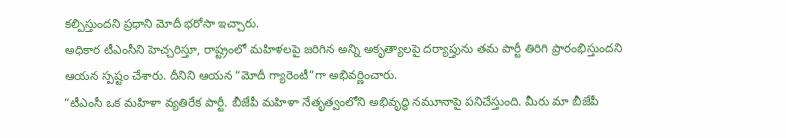కల్పిస్తుందని ప్రధాని మోదీ భరోసా ఇచ్చారు.
అధికార టీఎంసీని హెచ్చరిస్తూ, రాష్ట్రంలో మహిళలపై జరిగిన అన్ని అకృత్యాలపై దర్యాప్తును తమ పార్టీ తిరిగి ప్రారంభిస్తుందని ఆయన స్పష్టం చేశారు. దీనిని ఆయన “మోదీ గ్యారెంటీ”గా అభివర్ణించారు.
“టీఎంసీ ఒక మహిళా వ్యతిరేక పార్టీ. బీజేపీ మహిళా నేతృత్వంలోని అభివృద్ధి నమూనాపై పనిచేస్తుంది. మీరు మా బీజేపీ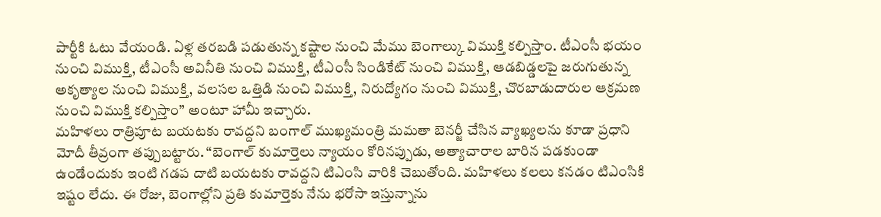పార్టీకి ఓటు వేయండి. ఏళ్ల తరబడి పడుతున్న కష్టాల నుంచి మేము బెంగాల్కు విముక్తి కల్పిస్తాం. టీఎంసీ భయం నుంచి విముక్తి, టీఎంసీ అవినీతి నుంచి విముక్తి, టీఎంసీ సిండికేట్ నుంచి విముక్తి, ఆడబిడ్డలపై జరుగుతున్న అకృత్యాల నుంచి విముక్తి, వలసల ఒత్తిడి నుంచి విముక్తి, నిరుద్యోగం నుంచి విముక్తి, చొరబాడుదారుల ఆక్రమణ నుంచి విముక్తి కల్పిస్తాం” అంటూ హామీ ఇచ్చారు.
మహిళలు రాత్రిపూట బయటకు రావద్దని బంగాల్ ముఖ్యమంత్రి మమతా బెనర్జీ చేసిన వ్యాఖ్యలను కూడా ప్రధాని మోదీ తీవ్రంగా తప్పుబట్టారు. “బెంగాల్ కుమార్తెలు న్యాయం కోరినప్పుడు, అత్యాచారాల బారిన పడకుండా ఉండేందుకు ఇంటి గడప దాటి బయటకు రావద్దని టిఎంసి వారికి చెబుతోంది. మహిళలు కలలు కనడం టిఎంసికి ఇష్టం లేదు. ఈ రోజు, బెంగాల్లోని ప్రతి కుమార్తెకు నేను భరోసా ఇస్తున్నాను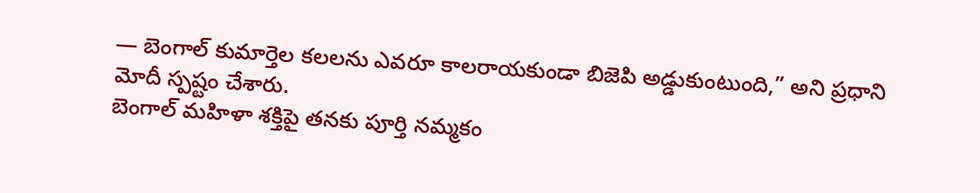— బెంగాల్ కుమార్తెల కలలను ఎవరూ కాలరాయకుండా బిజెపి అడ్డుకుంటుంది,” అని ప్రధాని మోదీ స్పష్టం చేశారు.
బెంగాల్ మహిళా శక్తిపై తనకు పూర్తి నమ్మకం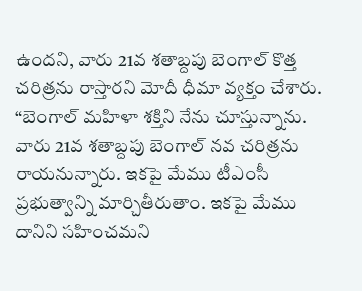ఉందని, వారు 21వ శతాబ్దపు బెంగాల్ కొత్త చరిత్రను రాస్తారని మోదీ ధీమా వ్యక్తం చేశారు. “బెంగాల్ మహిళా శక్తిని నేను చూస్తున్నాను. వారు 21వ శతాబ్దపు బెంగాల్ నవ చరిత్రను రాయనున్నారు. ఇకపై మేము టీఎంసీ ప్రభుత్వాన్ని మార్చితీరుతాం. ఇకపై మేము దానిని సహించమని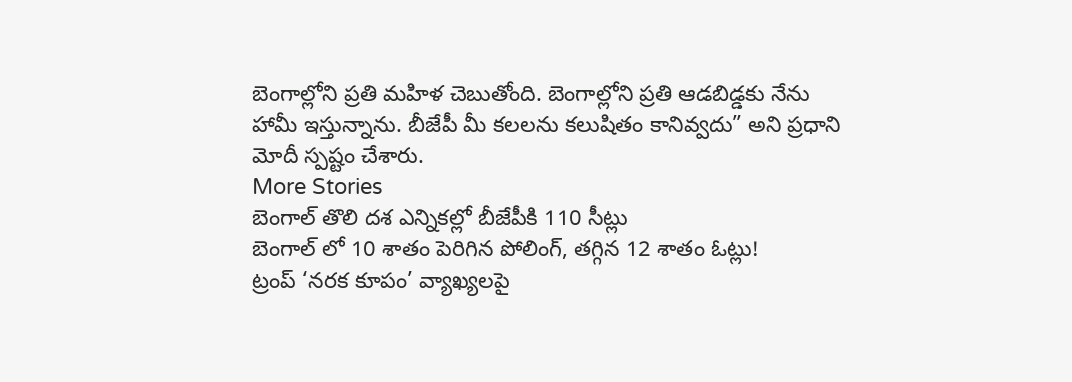బెంగాల్లోని ప్రతి మహిళ చెబుతోంది. బెంగాల్లోని ప్రతి ఆడబిడ్డకు నేను హామీ ఇస్తున్నాను. బీజేపీ మీ కలలను కలుషితం కానివ్వదు” అని ప్రధాని మోదీ స్పష్టం చేశారు.
More Stories
బెంగాల్ తొలి దశ ఎన్నికల్లో బీజేపీకి 110 సీట్లు
బెంగాల్ లో 10 శాతం పెరిగిన పోలింగ్, తగ్గిన 12 శాతం ఓట్లు!
ట్రంప్ ‘నరక కూపం’ వ్యాఖ్యలపై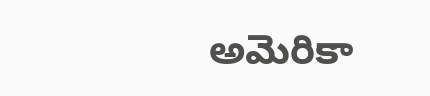అమెరికా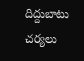దిద్దుబాటు చర్యలు